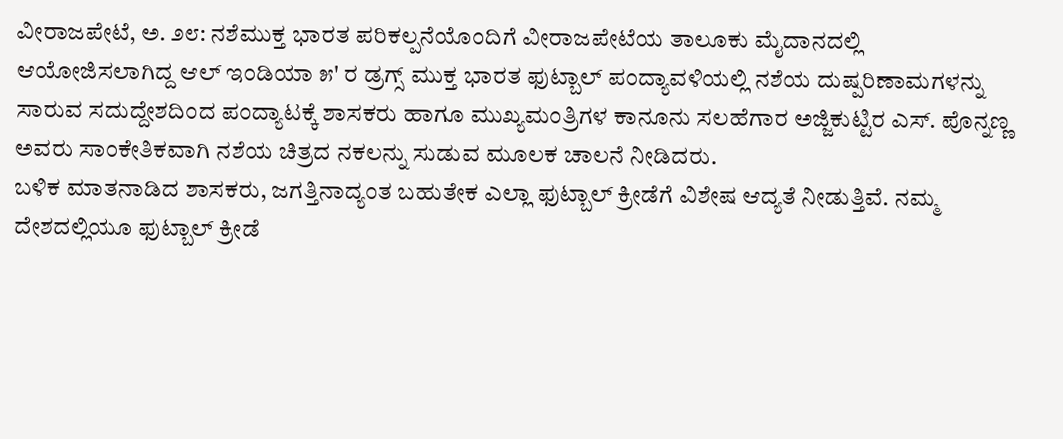ವೀರಾಜಪೇಟೆ, ಅ. ೨೮: ನಶೆಮುಕ್ತ ಭಾರತ ಪರಿಕಲ್ಪನೆಯೊಂದಿಗೆ ವೀರಾಜಪೇಟೆಯ ತಾಲೂಕು ಮೈದಾನದಲ್ಲಿ ಆಯೋಜಿಸಲಾಗಿದ್ದ ಆಲ್ ಇಂಡಿಯಾ ೫' ರ ಡ್ರಗ್ಸ್ ಮುಕ್ತ ಭಾರತ ಫುಟ್ಬಾಲ್ ಪಂದ್ಯಾವಳಿಯಲ್ಲಿ ನಶೆಯ ದುಷ್ಪರಿಣಾಮಗಳನ್ನು ಸಾರುವ ಸದುದ್ದೇಶದಿಂದ ಪಂದ್ಯಾಟಕ್ಕೆ ಶಾಸಕರು ಹಾಗೂ ಮುಖ್ಯಮಂತ್ರಿಗಳ ಕಾನೂನು ಸಲಹೆಗಾರ ಅಜ್ಜಿಕುಟ್ಟಿರ ಎಸ್. ಪೊನ್ನಣ್ಣ ಅವರು ಸಾಂಕೇತಿಕವಾಗಿ ನಶೆಯ ಚಿತ್ರದ ನಕಲನ್ನು ಸುಡುವ ಮೂಲಕ ಚಾಲನೆ ನೀಡಿದರು.
ಬಳಿಕ ಮಾತನಾಡಿದ ಶಾಸಕರು, ಜಗತ್ತಿನಾದ್ಯಂತ ಬಹುತೇಕ ಎಲ್ಲಾ ಫುಟ್ಬಾಲ್ ಕ್ರೀಡೆಗೆ ವಿಶೇಷ ಆದ್ಯತೆ ನೀಡುತ್ತಿವೆ. ನಮ್ಮ ದೇಶದಲ್ಲಿಯೂ ಫುಟ್ಬಾಲ್ ಕ್ರೀಡೆ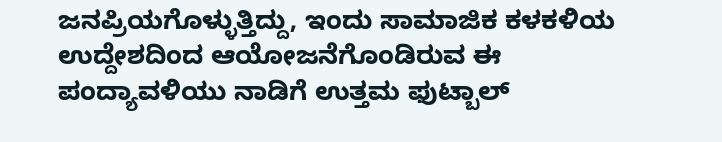ಜನಪ್ರಿಯಗೊಳ್ಳುತ್ತಿದ್ದು, ಇಂದು ಸಾಮಾಜಿಕ ಕಳಕಳಿಯ ಉದ್ದೇಶದಿಂದ ಆಯೋಜನೆಗೊಂಡಿರುವ ಈ ಪಂದ್ಯಾವಳಿಯು ನಾಡಿಗೆ ಉತ್ತಮ ಫುಟ್ಬಾಲ್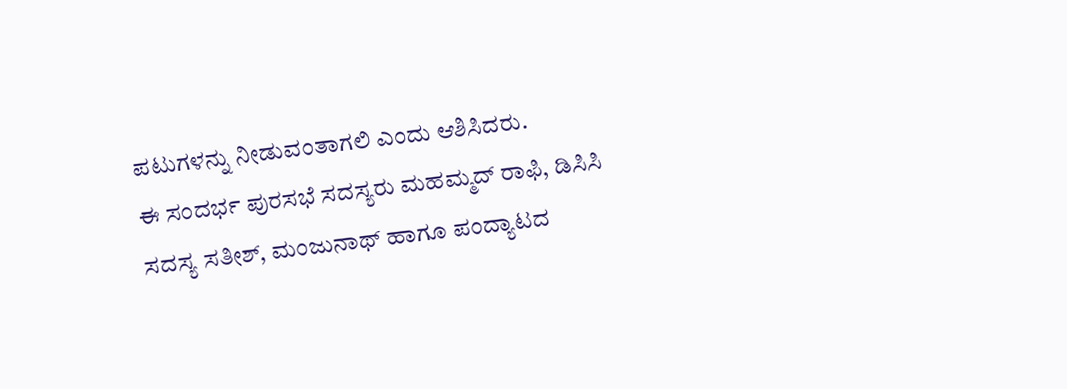ಪಟುಗಳನ್ನು ನೀಡುವಂತಾಗಲಿ ಎಂದು ಆಶಿಸಿದರು.
ಈ ಸಂದರ್ಭ ಪುರಸಭೆ ಸದಸ್ಯರು ಮಹಮ್ಮದ್ ರಾಫಿ, ಡಿಸಿಸಿ ಸದಸ್ಯ ಸತೀಶ್, ಮಂಜುನಾಥ್ ಹಾಗೂ ಪಂದ್ಯಾಟದ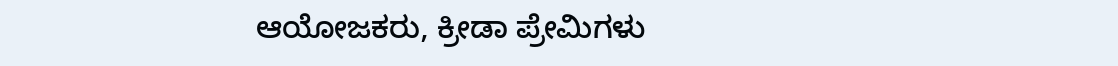ಆಯೋಜಕರು, ಕ್ರೀಡಾ ಪ್ರೇಮಿಗಳು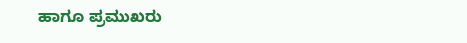ಹಾಗೂ ಪ್ರಮುಖರು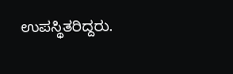ಉಪಸ್ಥಿತರಿದ್ದರು.